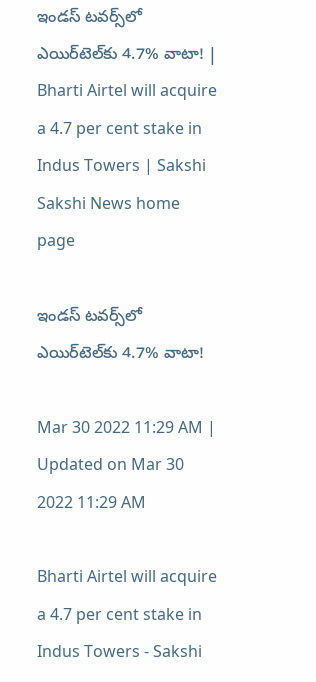ఇండస్‌ టవర్స్‌లో ఎయిర్‌టెల్‌కు 4.7% వాటా! | Bharti Airtel will acquire a 4.7 per cent stake in Indus Towers | Sakshi
Sakshi News home page

ఇండస్‌ టవర్స్‌లో ఎయిర్‌టెల్‌కు 4.7% వాటా!

Mar 30 2022 11:29 AM | Updated on Mar 30 2022 11:29 AM

Bharti Airtel will acquire a 4.7 per cent stake in Indus Towers - Sakshi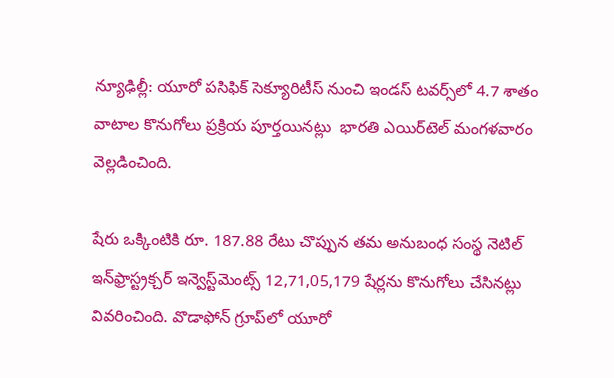న్యూఢిల్లీ: యూరో పసిఫిక్‌ సెక్యూరిటీస్‌ నుంచి ఇండస్‌ టవర్స్‌లో 4.7 శాతం వాటాల కొనుగోలు ప్రక్రియ పూర్తయినట్లు  భారతి ఎయిర్‌టెల్‌ మంగళవారం వెల్లడించింది.

షేరు ఒక్కింటికి రూ. 187.88 రేటు చొప్పున తమ అనుబంధ సంస్థ నెటిల్‌ ఇన్‌ఫ్రాస్ట్రక్చర్‌ ఇన్వెస్ట్‌మెంట్స్‌ 12,71,05,179 షేర్లను కొనుగోలు చేసినట్లు వివరించింది. వొడాఫోన్‌ గ్రూప్‌లో యూరో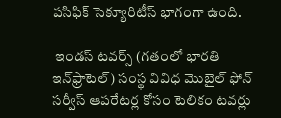పసిఫిక్‌ సెక్యూరిటీస్‌ భాగంగా ఉంది.

 ఇండస్‌ టవర్స్‌ (గతంలో భారతి ఇన్‌ఫ్రాటెల్‌) సంస్థ వివిధ మొబైల్‌ ఫోన్‌ సర్వీస్‌ ఆపరేటర్ల కోసం టెలికం టవర్లు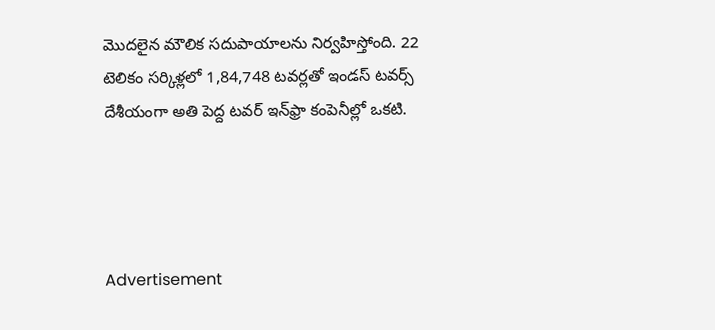మొదలైన మౌలిక సదుపాయాలను నిర్వహిస్తోంది. 22 టెలికం సర్కిళ్లలో 1,84,748 టవర్లతో ఇండస్‌ టవర్స్‌  దేశీయంగా అతి పెద్ద టవర్‌ ఇన్‌ఫ్రా కంపెనీల్లో ఒకటి.




Advertisement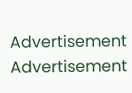Advertisement
Advertisement